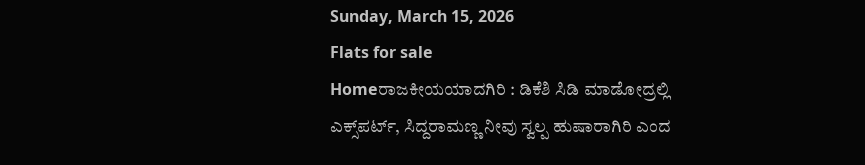Sunday, March 15, 2026
Flats for sale
Homeರಾಜಕೀಯಯಾದಗಿರಿ : ಡಿಕೆಶಿ ಸಿಡಿ ಮಾಡೋದ್ರಲ್ಲಿ ಎಕ್ಸ್‌ಪರ್ಟ್, ಸಿದ್ದರಾಮಣ್ಣ ನೀವು ಸ್ವಲ್ಪ ಹುಷಾರಾಗಿರಿ ಎಂದ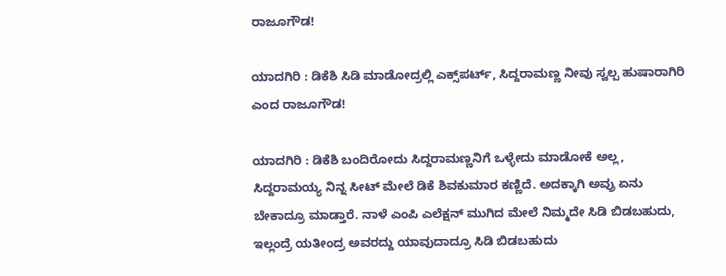ರಾಜೂಗೌಡ!

ಯಾದಗಿರಿ : ಡಿಕೆಶಿ ಸಿಡಿ ಮಾಡೋದ್ರಲ್ಲಿ ಎಕ್ಸ್‌ಪರ್ಟ್, ಸಿದ್ದರಾಮಣ್ಣ ನೀವು ಸ್ವಲ್ಪ ಹುಷಾರಾಗಿರಿ ಎಂದ ರಾಜೂಗೌಡ!

ಯಾದಗಿರಿ : ಡಿಕೆಶಿ ಬಂದಿರೋದು ಸಿದ್ದರಾಮಣ್ಣನಿಗೆ ಒಳ್ಳೇದು ಮಾಡೋಕೆ ಅಲ್ಲ, ಸಿದ್ದರಾಮಯ್ಯ ನಿನ್ನ ಸೀಟ್‌ ಮೇಲೆ ಡಿಕೆ ಶಿವಕುಮಾರ ಕಣ್ಣಿದೆ. ಅದಕ್ಕಾಗಿ ಅವ್ರು ಏನು ಬೇಕಾದ್ರೂ ಮಾಡ್ತಾರೆ. ನಾಳೆ ಎಂಪಿ ಎಲೆಕ್ಷನ್ ಮುಗಿದ ಮೇಲೆ ನಿಮ್ಮದೇ ಸಿಡಿ ಬಿಡಬಹುದು, ಇಲ್ಲಂದ್ರೆ ಯತೀಂದ್ರ ಅವರದ್ದು ಯಾವುದಾದ್ರೂ ಸಿಡಿ ಬಿಡಬಹುದು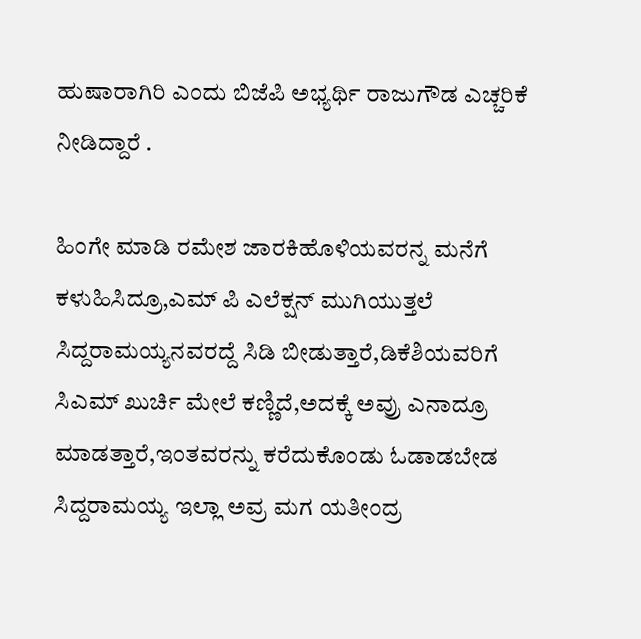ಹುಷಾರಾಗಿರಿ ಎಂದು ಬಿಜೆಪಿ ಅಭ್ಯರ್ಥಿ ರಾಜುಗೌಡ ಎಚ್ಚರಿಕೆ ನೀಡಿದ್ದಾರೆ .

ಹಿಂಗೇ ಮಾಡಿ ರಮೇಶ ಜಾರಕಿಹೊಳಿಯವರನ್ನ ಮನೆಗೆ ಕಳುಹಿಸಿದ್ರೂ,ಎಮ್ ಪಿ ಎಲೆಕ್ಷನ್ ಮುಗಿಯುತ್ತಲೆ ಸಿದ್ದರಾಮಯ್ಯನವರದ್ದೆ ಸಿಡಿ ಬೀಡುತ್ತಾರೆ,ಡಿಕೆಶಿಯವರಿಗೆ ಸಿಎಮ್ ಖುರ್ಚಿ ಮೇಲೆ ಕಣ್ಣಿದೆ,ಅದಕ್ಕೆ ಅವ್ರು ಎನಾದ್ರೂ ಮಾಡತ್ತಾರೆ,ಇಂತವರನ್ನು ಕರೆದುಕೊಂಡು ಓಡಾಡಬೇಡ ಸಿದ್ದರಾಮಯ್ಯ ಇಲ್ಲಾ ಅವ್ರ ಮಗ ಯತೀಂದ್ರ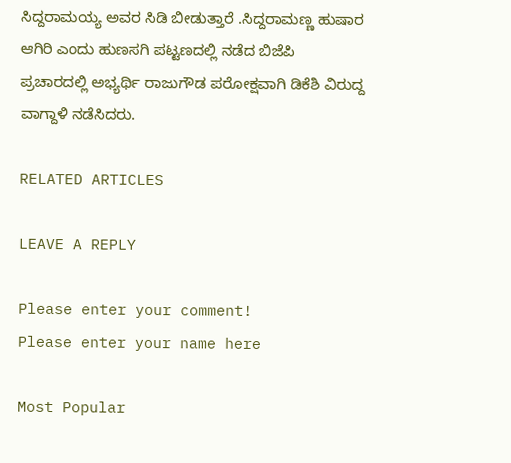ಸಿದ್ದರಾಮಯ್ಯ ಅವರ ಸಿಡಿ ಬೀಡುತ್ತಾರೆ .ಸಿದ್ದರಾಮಣ್ಣ ಹುಷಾರ ಆಗಿರಿ ಎಂದು ಹುಣಸಗಿ ಪಟ್ಟಣದಲ್ಲಿ ನಡೆದ ಬಿಜೆಪಿ ಪ್ರಚಾರದಲ್ಲಿ ಅಭ್ಯರ್ಥಿ ರಾಜುಗೌಡ ಪರೋಕ್ಷವಾಗಿ ಡಿಕೆಶಿ ವಿರುದ್ದ ವಾಗ್ದಾಳಿ ನಡೆಸಿದರು.

RELATED ARTICLES

LEAVE A REPLY

Please enter your comment!
Please enter your name here

Most Popular